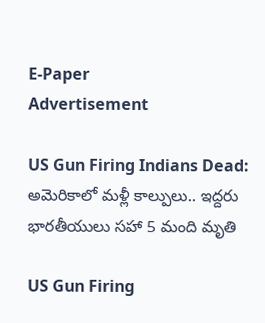E-Paper
Advertisement

US Gun Firing Indians Dead: అమెరికాలో మళ్లీ కాల్పులు.. ఇద్దరు భారతీయులు సహా 5 మంది మృతి

US Gun Firing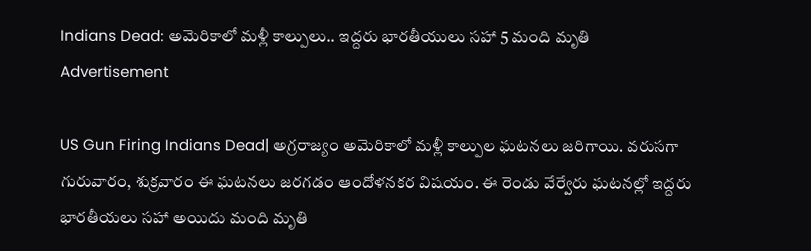Indians Dead: అమెరికాలో మళ్లీ కాల్పులు.. ఇద్దరు భారతీయులు సహా 5 మంది మృతి
Advertisement

US Gun Firing Indians Dead| అగ్రరాజ్యం అమెరికాలో మళ్లీ కాల్పుల ఘటనలు జరిగాయి. వరుసగా గురువారం, శుక్రవారం ఈ ఘటనలు జరగడం ఆందోళనకర విషయం. ఈ రెండు వేర్వేరు ఘటనల్లో ఇద్దరు భారతీయలు సహా అయిదు మంది మృతి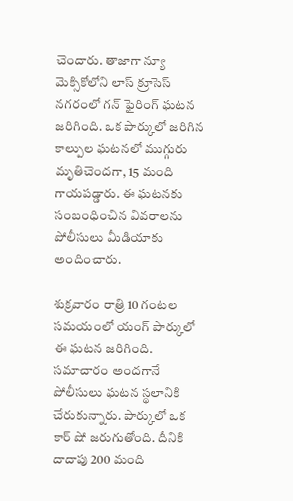చెందారు. తాజాగా న్యూ మెక్సికోలోని లాస్ క్రూసెస్ నగరంలో గన్ ఫైరింగ్ ఘటన జరిగింది. ఒక పార్కులో జరిగిన కాల్పుల ఘటనలో ముగ్గురు మృతిచెందగా, 15 మంది గాయపడ్డారు. ఈ ఘటనకు సంబంధించిన వివరాలను పోలీసులు మీడియాకు అందించారు.

శుక్రవారం రాత్రి 10 గంటల సమయంలో యంగ్ పార్కులో ఈ ఘటన జరిగింది. సమాచారం అందగానే పోలీసులు ఘటన స్థలానికి చేరుకున్నారు. పార్కులో ఒక కార్ షో జరుగుతోంది. దీనికి దాదాపు 200 మంది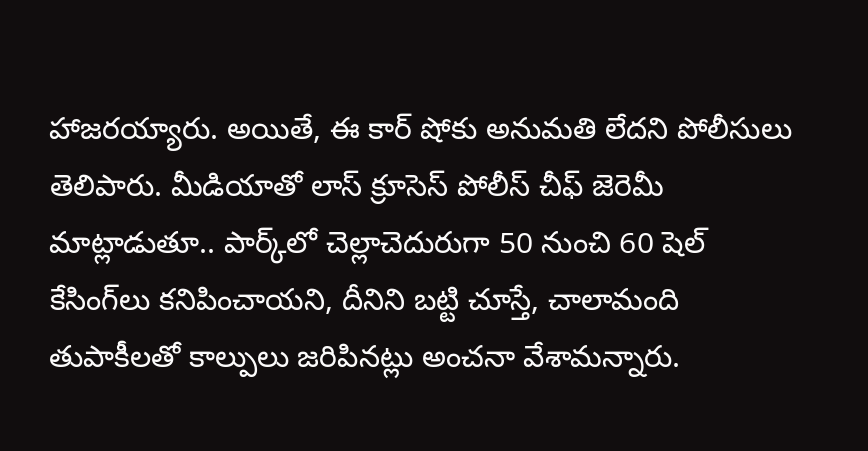హాజరయ్యారు. అయితే, ఈ కార్ షోకు అనుమతి లేదని పోలీసులు తెలిపారు. మీడియాతో లాస్ క్రూసెస్ పోలీస్ చీఫ్ జెరెమీ మాట్లాడుతూ.. పార్క్‌లో చెల్లాచెదురుగా 50 నుంచి 60 షెల్ కేసింగ్‌లు కనిపించాయని, దీనిని బట్టి చూస్తే, చాలామంది తుపాకీలతో కాల్పులు జరిపినట్లు అంచనా వేశామన్నారు.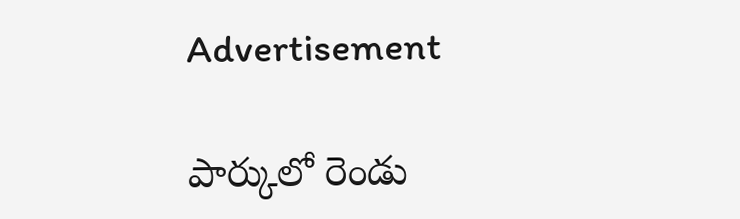Advertisement

పార్కులో రెండు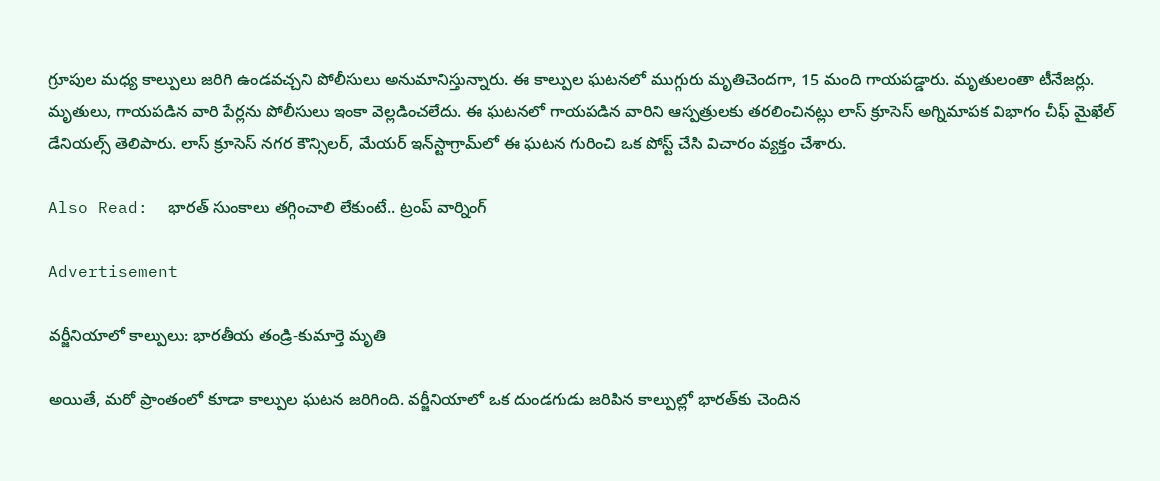గ్రూపుల మధ్య కాల్పులు జరిగి ఉండవచ్చని పోలీసులు అనుమానిస్తున్నారు. ఈ కాల్పుల ఘటనలో ముగ్గురు మృతిచెందగా, 15 మంది గాయపడ్డారు. మృతులంతా టీనేజర్లు. మృతులు, గాయపడిన వారి పేర్లను పోలీసులు ఇంకా వెల్లడించలేదు. ఈ ఘటనలో గాయపడిన వారిని ఆస్పత్రులకు తరలించినట్లు లాస్ క్రూసెస్ అగ్నిమాపక విభాగం చీఫ్ మైఖేల్ డేనియల్స్ తెలిపారు. లాస్ క్రూసెస్ నగర కౌన్సిలర్, మేయర్ ఇన్‌స్టాగ్రామ్‌లో ఈ ఘటన గురించి ఒక పోస్ట్‌ చేసి విచారం వ్యక్తం చేశారు.

Also Read:  భారత్ సుంకాలు తగ్గించాలి లేకుంటే.. ట్రంప్ వార్నింగ్

Advertisement

వర్జీనియాలో కాల్పులు: భారతీయ తండ్రి-కుమార్తె మృతి

అయితే, మరో ప్రాంతంలో కూడా కాల్పుల ఘటన జరిగింది. వర్జీనియాలో ఒక దుండగుడు జరిపిన కాల్పుల్లో భారత్‌కు చెందిన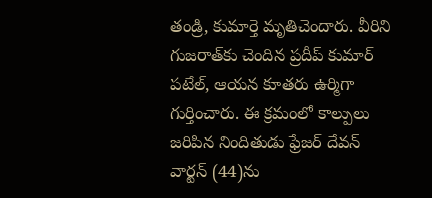తండ్రి, కుమార్తె మృతిచెందారు. వీరిని గుజరాత్‌కు చెందిన ప్రదీప్ కుమార్ పటేల్, ఆయన కూతరు ఉర్మిగా గుర్తించారు. ఈ క్రమంలో కాల్పులు జరిపిన నిందితుడు ఫ్రేజర్ దేవన్ వార్టన్ (44)ను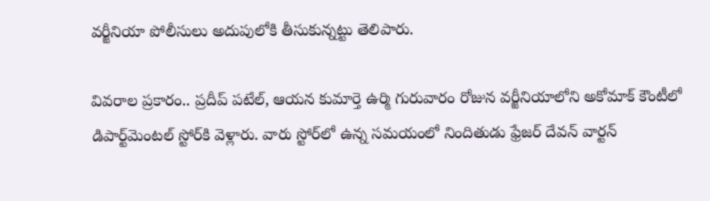వర్జీనియా పోలీసులు అదుపులోకి తీసుకున్నట్టు తెలిపారు.

వివరాల ప్రకారం.. ప్రదీప్‌ పటేల్‌, ఆయన కుమార్తె ఉర్మి గురువారం రోజున వర్జీనియాలోని అకోమాక్ కౌంటీలో డిపార్ట్‌మెంటల్ స్టోర్‌కి వెళ్లారు. వారు స్టోర్‌లో ఉన్న సమయంలో నిందితుడు ఫ్రేజర్ దేవన్ వార్టన్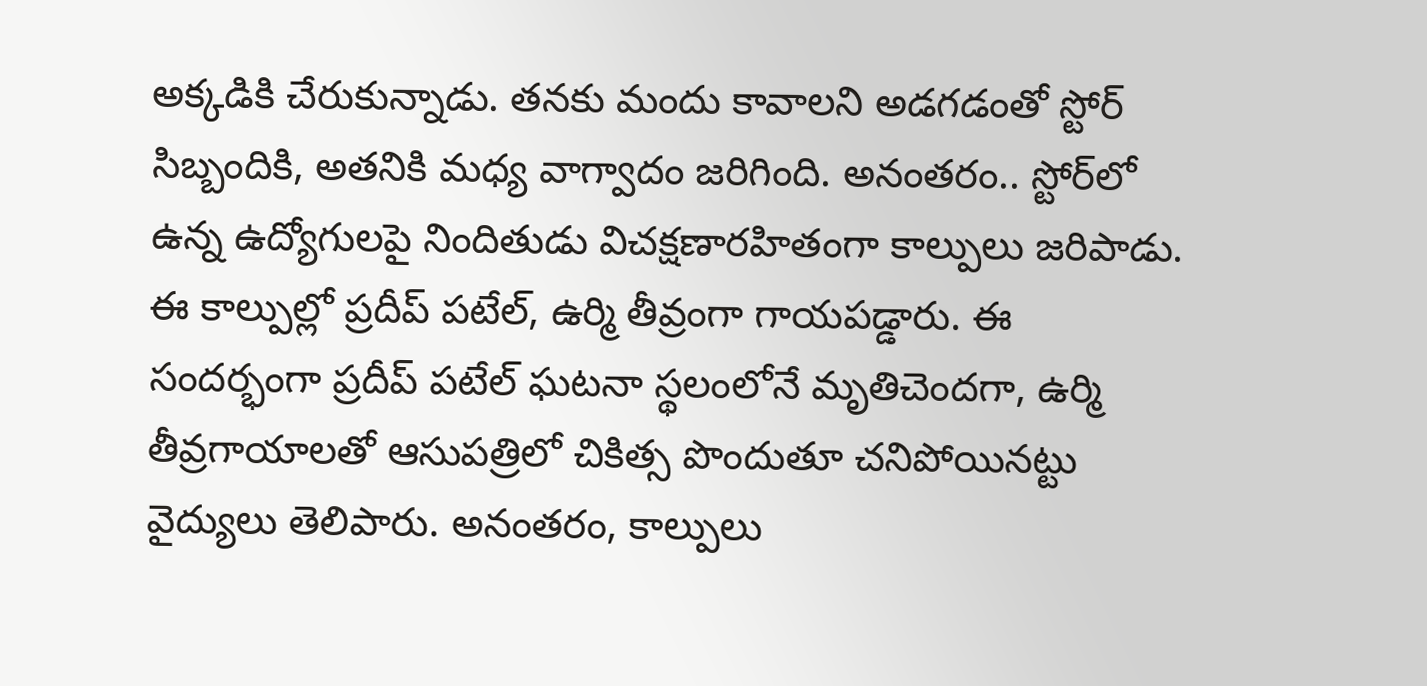అక్కడికి చేరుకున్నాడు. తనకు మందు కావాలని అడగడంతో స్టోర్‌ సిబ్బందికి, అతనికి మధ్య వాగ్వాదం జరిగింది. అనంతరం.. స్టోర్‌లో ఉన్న ఉద్యోగులపై నిందితుడు విచక్షణారహితంగా కాల్పులు జరిపాడు. ఈ కాల్పుల్లో ప్రదీప్‌ పటేల్‌, ఉర్మి తీవ్రంగా గాయపడ్డారు. ఈ సందర్భంగా ప్రదీప్‌ పటేల్‌ ఘటనా స్థలంలోనే మృతిచెందగా, ఉర్మి తీవ్రగాయాలతో ఆసుపత్రిలో చికిత్స పొందుతూ చనిపోయినట్టు వైద్యులు తెలిపారు. అనంతరం, కాల్పులు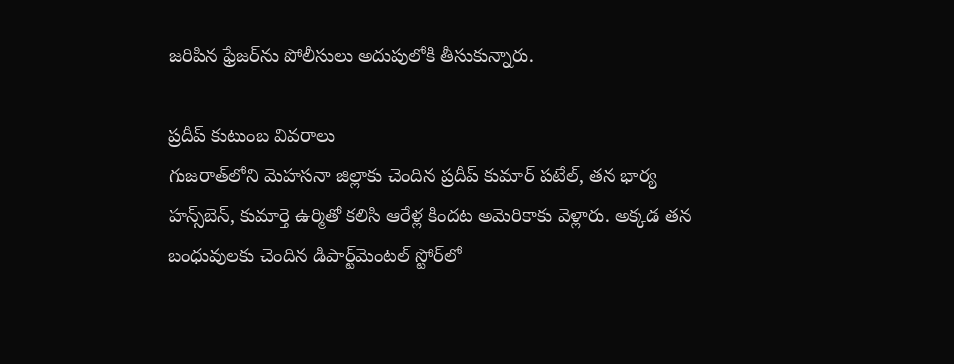జరిపిన ఫ్రేజర్‌ను పోలీసులు అదుపులోకి తీసుకున్నారు.

ప్రదీప్ కుటుంబ వివరాలు
గుజరాత్‌లోని మెహసనా జిల్లాకు చెందిన ప్రదీప్ కుమార్ పటేల్, తన భార్య హన్స్‌బెన్, కుమార్తె ఉర్మితో కలిసి ఆరేళ్ల కిందట అమెరికాకు వెళ్లారు. అక్కడ తన బంధువులకు చెందిన డిపార్ట్‌మెంటల్ స్టోర్‌లో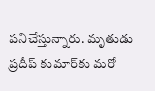పనిచేస్తున్నారు. మృతుడు ప్రదీప్‌ కుమార్‌కు మరో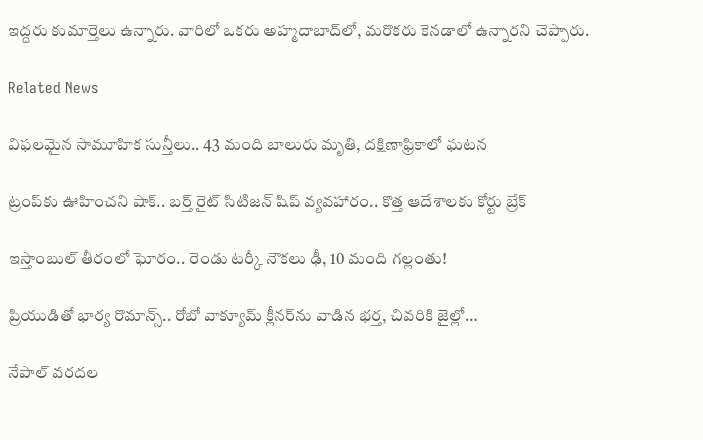ఇద్దరు కుమార్తెలు ఉన్నారు. వారిలో ఒకరు అహ్మదాబాద్‌లో, మరొకరు కెనడాలో ఉన్నారని చెప్పారు.

Related News

విఫలమైన సామూహిక సున్తీలు.. 43 మంది బాలురు మృతి, దక్షిణాఫ్రికాలో ఘటన

ట్రంప్‌‌కు ఊహించని షాక్‌.. బర్త్ రైట్ సిటిజన్ షిప్ వ్యవహారం.. కొత్త ఆదేశాలకు కోర్టు బ్రేక్

ఇస్తాంబుల్ తీరంలో ఘోరం.. రెండు టర్కీ నౌకలు ఢీ, 10 మంది గల్లంతు!

ప్రియుడితో భార్య రొమాన్స్.. రోబో వాక్యూమ్ క్లీనర్‌ను వాడిన భర్త, చివరికి జైల్లో…

నేపాల్ వరదల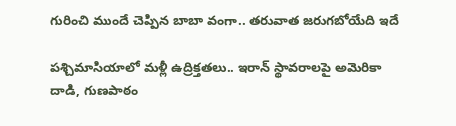గురించి ముందే చెప్పిన బాబా వంగా.. తరువాత జరుగబోయేది ఇదే

పశ్చిమాసియాలో మళ్లీ ఉద్రిక్తతలు.. ఇరాన్ స్థావరాలపై అమెరికా దాడి, గుణపాఠం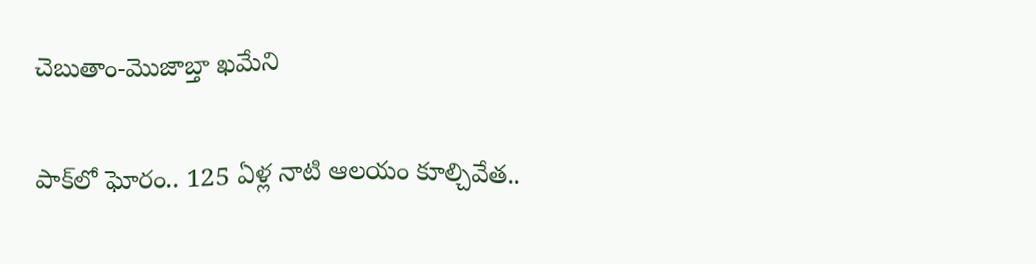చెబుతాం-మొజాబ్తా ఖమేని

పాక్‌లో ఘోరం.. 125 ఏళ్ల నాటి ఆలయం కూల్చివేత..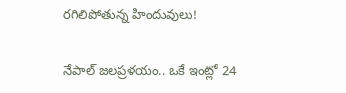రగిలిపోతున్న హిందువులు!

నేపాల్ జలప్రళయం.. ఒకే ఇంట్లో 24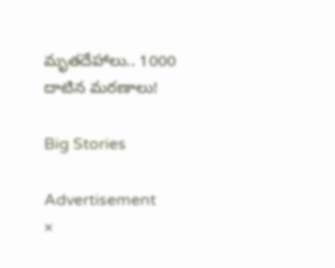మృతదేహాలు.. 1000 దాటిన మరణాలు!

Big Stories

Advertisement
×